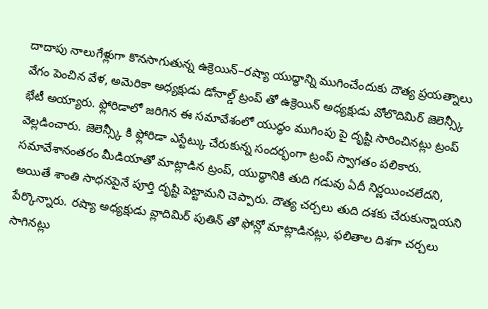దాదాపు నాలుగేళ్లుగా కొనసాగుతున్న ఉక్రెయిన్–రష్యా యుద్ధాన్ని ముగించేందుకు దౌత్య ప్రయత్నాలు వేగం పెంచిన వేళ, అమెరికా అధ్యక్షుడు డోనాల్డ్ ట్రంప్ తో ఉక్రెయిన్ అధ్యక్షుడు వోలొదిమిర్ జెలెన్స్కీ భేటీ అయ్యారు. ఫ్లోరిడాలో జరిగిన ఈ సమావేశంలో యుద్ధం ముగింపు పై దృష్టి సారించినట్లు ట్రంప్ వెల్లడించారు. జెలెన్స్కీ కి ఫ్లోరిడా ఎస్టేట్కు చేరుకున్న సందర్భంగా ట్రంప్ స్వాగతం పలికారు.
సమావేశానంతరం మీడియాతో మాట్లాడిన ట్రంప్, యుద్ధానికి తుది గడువు ఏదీ నిర్ణయించలేదని, అయితే శాంతి సాధనపైనే పూర్తి దృష్టి పెట్టామని చెప్పారు. దౌత్య చర్చలు తుది దశకు చేరుకున్నాయని పేర్కొన్నారు. రష్యా అధ్యక్షుడు వ్లాదిమిర్ పుతిన్ తో ఫోన్లో మాట్లాడినట్లు, ఫలితాల దిశగా చర్చలు సాగినట్లు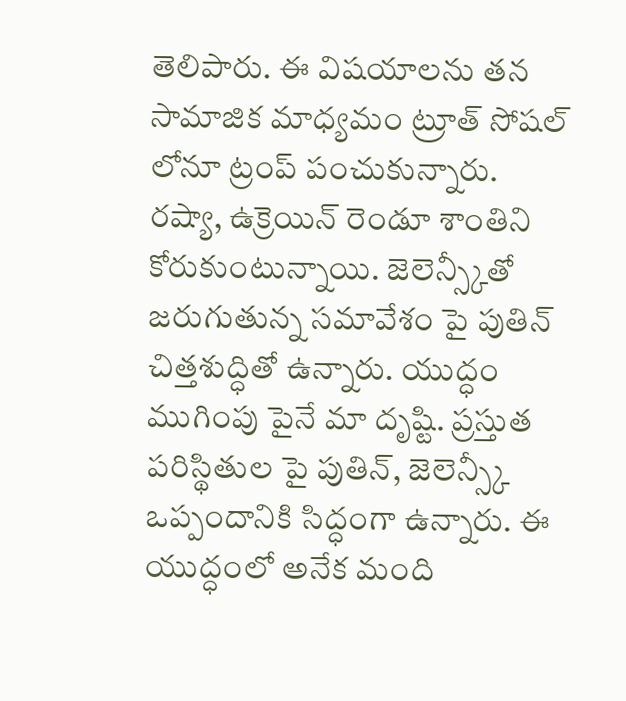తెలిపారు. ఈ విషయాలను తన సామాజిక మాధ్యమం ట్రూత్ సోషల్ లోనూ ట్రంప్ పంచుకున్నారు.
రష్యా, ఉక్రెయిన్ రెండూ శాంతిని కోరుకుంటున్నాయి. జెలెన్స్కీతో జరుగుతున్న సమావేశం పై పుతిన్ చిత్తశుద్ధితో ఉన్నారు. యుద్ధం ముగింపు పైనే మా దృష్టి. ప్రస్తుత పరిస్థితుల పై పుతిన్, జెలెన్స్కీ ఒప్పందానికి సిద్ధంగా ఉన్నారు. ఈ యుద్ధంలో అనేక మంది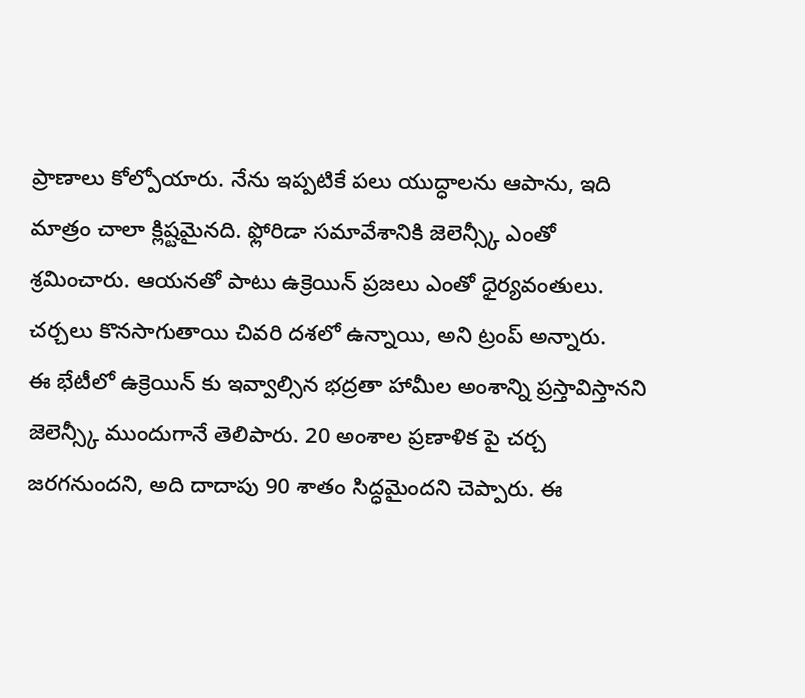ప్రాణాలు కోల్పోయారు. నేను ఇప్పటికే పలు యుద్ధాలను ఆపాను, ఇది మాత్రం చాలా క్లిష్టమైనది. ఫ్లోరిడా సమావేశానికి జెలెన్స్కీ ఎంతో శ్రమించారు. ఆయనతో పాటు ఉక్రెయిన్ ప్రజలు ఎంతో ధైర్యవంతులు. చర్చలు కొనసాగుతాయి చివరి దశలో ఉన్నాయి, అని ట్రంప్ అన్నారు.
ఈ భేటీలో ఉక్రెయిన్ కు ఇవ్వాల్సిన భద్రతా హామీల అంశాన్ని ప్రస్తావిస్తానని జెలెన్స్కీ ముందుగానే తెలిపారు. 20 అంశాల ప్రణాళిక పై చర్చ జరగనుందని, అది దాదాపు 90 శాతం సిద్ధమైందని చెప్పారు. ఈ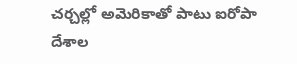చర్చల్లో అమెరికాతో పాటు ఐరోపా దేశాల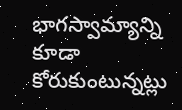భాగస్వామ్యాన్ని కూడా కోరుకుంటున్నట్లు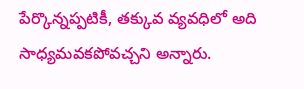పేర్కొన్నప్పటికీ, తక్కువ వ్యవధిలో అది సాధ్యమవకపోవచ్చని అన్నారు.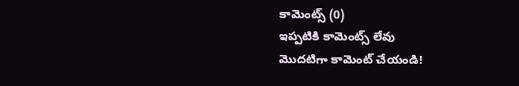కామెంట్స్ (0)
ఇప్పటికి కామెంట్స్ లేవు
మొదటిగా కామెంట్ చేయండి!